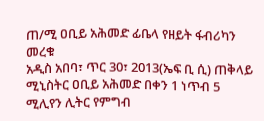ጠ/ሚ ዐቢይ አሕመድ ፊቤላ የዘይት ፋብሪካን መረቁ
አዲስ አበባ፣ ጥር 30፣ 2013(ኤፍ ቢ ሲ) ጠቅላይ ሚኒስትር ዐቢይ አሕመድ በቀን 1 ነጥብ 5 ሚሊየን ሊትር የምግብ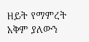ዘይት የማምረት አቅም ያለውን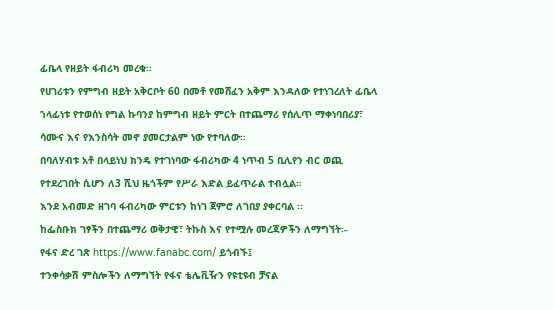ፊቤላ የዘይት ፋብሪካ መረቁ፡፡
የሀገሪቱን የምግብ ዘይት አቅርቦት 60 በመቶ የመሸፈን አቅም እንዳለው የተነገረለት ፊቤላ ኀላፊነቱ የተወሰነ የግል ኩባንያ ከምግብ ዘይት ምርት በተጨማሪ የሰሊጥ ማቀነባበሪያ፣ ሳሙና እና የእንስሳት መኖ ያመርታልም ነው የተባለው።
በባለሃብቱ አቶ በላይነህ ክንዴ የተገነባው ፋብሪካው 4 ነጥብ 5 ቢሊየን ብር ወጪ የተደረገበት ሲሆን ለ3 ሺህ ዜጎችም የሥራ እድል ይፈጥራል ተብሏል።
እንደ አብመድ ዘገባ ፋብሪካው ምርቱን ከነገ ጀምሮ ለገበያ ያቀርባል ፡፡
ከፌስቡክ ገፃችን በተጨማሪ ወቅታዊ፣ ትኩስ እና የተሟሉ መረጃዎችን ለማግኘት፡-
የፋና ድረ ገጽ https://www.fanabc.com/ ይጎብኙ፤
ተንቀሳቃሽ ምስሎችን ለማግኘት የፋና ቴሌቪዥን የዩቲዩብ ቻናል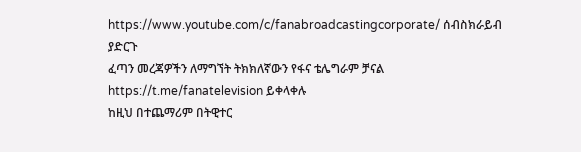https://www.youtube.com/c/fanabroadcastingcorporate/ ሰብስክራይብ ያድርጉ
ፈጣን መረጃዎችን ለማግኘት ትክክለኛውን የፋና ቴሌግራም ቻናል https://t.me/fanatelevision ይቀላቀሉ
ከዚህ በተጨማሪም በትዊተር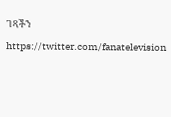ገጻችን https://twitter.com/fanatelevision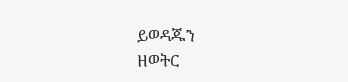ይወዳጁን
ዘወትር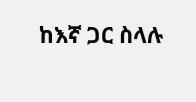ከእኛ ጋር ስላሉ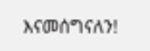እናመሰግናለን!